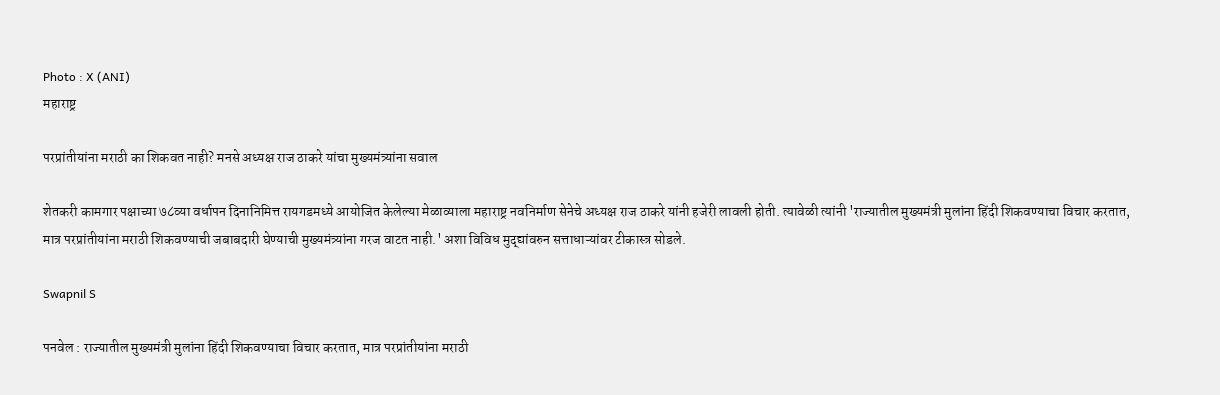Photo : X (ANI)
महाराष्ट्र

परप्रांतीयांना मराठी का शिकवत नाही? मनसे अध्यक्ष राज ठाकरे यांचा मुख्यमंत्र्यांना सवाल

शेतकरी कामगार पक्षाच्या ७८व्या वर्धापन दिनानिमित्त रायगडमध्ये आयोजित केलेल्या मेळाव्याला महाराष्ट्र नवनिर्माण सेनेचे अध्यक्ष राज ठाकरे यांनी हजेरी लावली होती. त्यावेळी त्यांनी 'राज्यातील मुख्यमंत्री मुलांना हिंदी शिकवण्याचा विचार करतात, मात्र परप्रांतीयांना मराठी शिकवण्याची जबाबदारी घेण्याची मुख्यमंत्र्यांना गरज वाटत नाही.' अशा विविध मुद्द्यांवरुन सत्ताधाऱ्यांवर टीकास्त्र सोडले.

Swapnil S

पनवेल : राज्यातील मुख्यमंत्री मुलांना हिंदी शिकवण्याचा विचार करतात, मात्र परप्रांतीयांना मराठी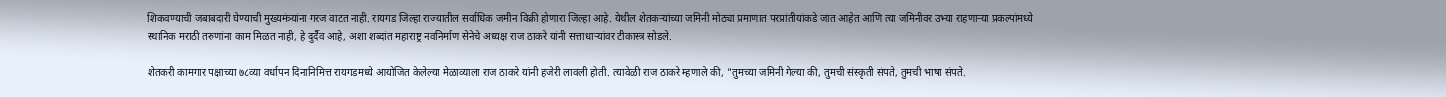शिकवण्याची जबाबदारी घेण्याची मुख्यमंत्र्यांना गरज वाटत नाही. रायगड जिल्हा राज्यातील सर्वाधिक जमीन विक्री होणारा जिल्हा आहे. येथील शेतकऱ्यांच्या जमिनी मोठ्या प्रमाणात परप्रांतीयांकडे जात आहेत आणि त्या जमिनीवर उभ्या राहणाऱ्या प्रकल्पांमध्ये स्थानिक मराठी तरुणांना काम मिळत नाही, हे दुर्दैव आहे, अशा शब्दांत महाराष्ट्र नवनिर्माण सेनेचे अध्यक्ष राज ठाकरे यांनी सत्ताधाऱ्यांवर टीकास्त्र सोडले.

शेतकरी कामगार पक्षाच्या ७८व्या वर्धापन दिनानिमित्त रायगडमध्ये आयोजित केलेल्या मेळाव्याला राज ठाकरे यांनी हजेरी लावली होती. त्यावेळी राज ठाकरे म्हणाले की, "तुमच्या जमिनी गेल्या की, तुमची संस्कृती संपते, तुमची भाषा संपते.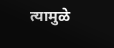त्यामुळे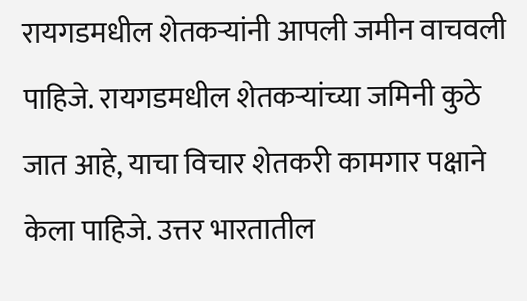रायगडमधील शेतकऱ्यांनी आपली जमीन वाचवली पाहिजे. रायगडमधील शेतकऱ्यांच्या जमिनी कुठे जात आहे, याचा विचार शेतकरी कामगार पक्षाने केला पाहिजे. उत्तर भारतातील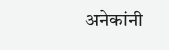अनेकांनी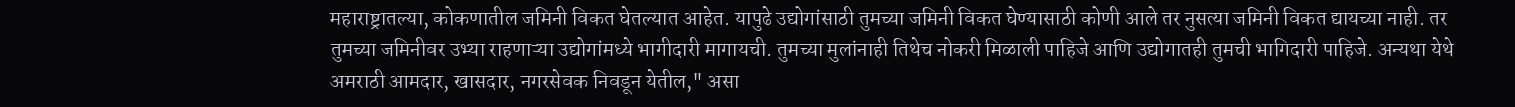महाराष्ट्रातल्या, कोकणातील जमिनी विकत घेतल्यात आहेत. यापुढे उद्योगांसाठी तुमच्या जमिनी विकत घेण्यासाठी कोणी आले तर नुसत्या जमिनी विकत द्यायच्या नाही. तर तुमच्या जमिनीवर उभ्या राहणाऱ्या उद्योगांमध्ये भागीदारी मागायची. तुमच्या मुलांनाही तिथेच नोकरी मिळाली पाहिजे आणि उद्योगातही तुमची भागिदारी पाहिजे. अन्यथा येथे अमराठी आमदार, खासदार, नगरसेवक निवडून येतील," असा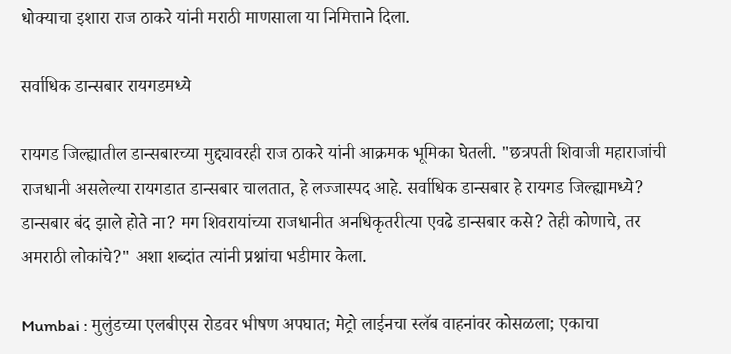धोक्याचा इशारा राज ठाकरे यांनी मराठी माणसाला या निमित्ताने दिला.

सर्वाधिक डान्सबार रायगडमध्ये

रायगड जिल्ह्यातील डान्सबारच्या मुद्द्यावरही राज ठाकरे यांनी आक्रमक भूमिका घेतली. "छत्रपती शिवाजी महाराजांची राजधानी असलेल्या रायगडात डान्सबार चालतात, हे लज्जास्पद आहे. सर्वाधिक डान्सबार हे रायगड जिल्ह्यामध्ये? डान्सबार बंद झाले होते ना? मग शिवरायांच्या राजधानीत अनधिकृतरीत्या एवढे डान्सबार कसे? तेही कोणाचे, तर अमराठी लोकांचे?" अशा शब्दांत त्यांनी प्रश्नांचा भडीमार केला.

Mumbai : मुलुंडच्या एलबीएस रोडवर भीषण अपघात; मेट्रो लाईनचा स्लॅब वाहनांवर कोसळला; एकाचा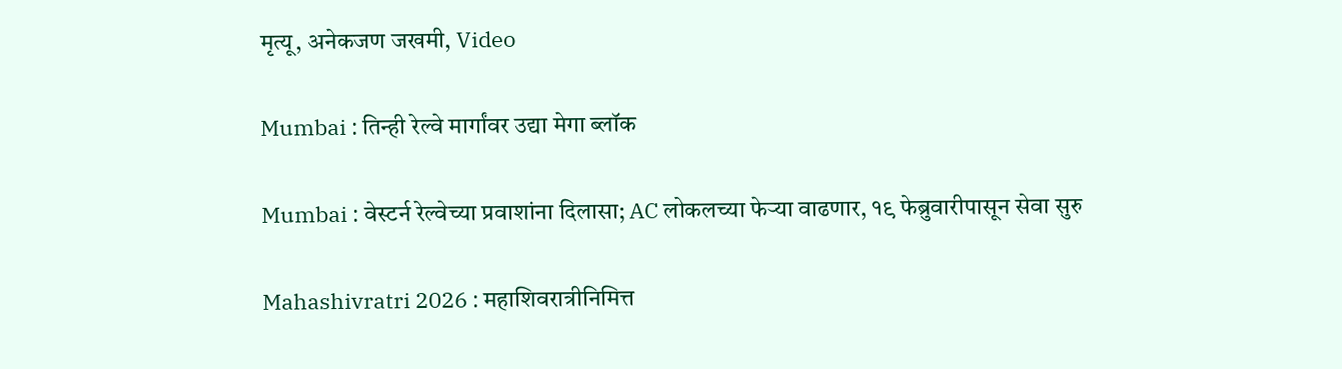मृत्यू, अनेकजण जखमी, Video

Mumbai : तिन्ही रेल्वे मार्गांवर उद्या मेगा ब्लॉक

Mumbai : वेस्टर्न रेल्वेच्या प्रवाशांना दिलासा; AC लोकलच्या फेऱ्या वाढणार, १९ फेब्रुवारीपासून सेवा सुरु

Mahashivratri 2026 : महाशिवरात्रीनिमित्त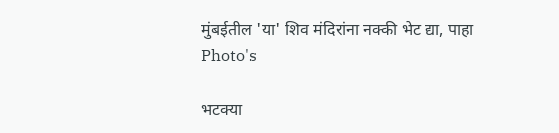मुंबईतील 'या' शिव मंदिरांना नक्की भेट द्या, पाहा Photo's

भटक्या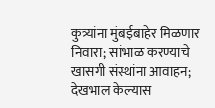कुत्र्यांना मुंबईबाहेर मिळणार निवारा; सांभाळ करण्याचे खासगी संस्थांना आवाहन; देखभाल केल्यास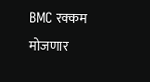BMC रक्कम मोजणार